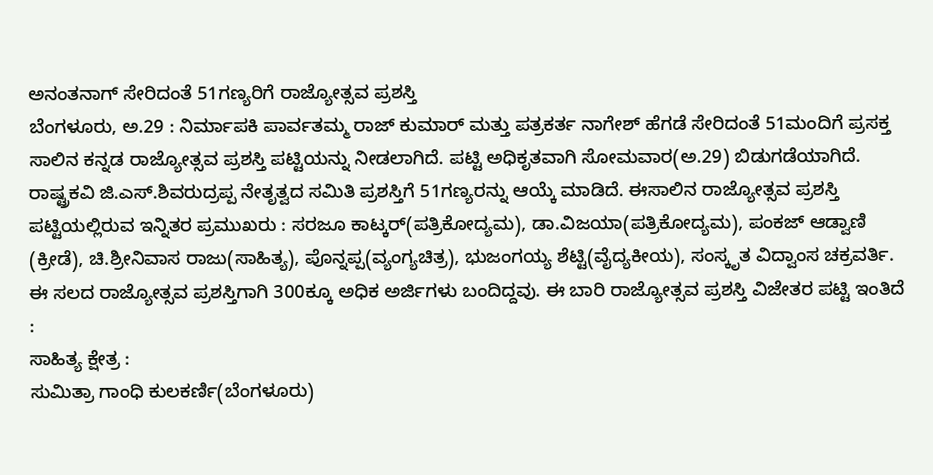ಅನಂತನಾಗ್ ಸೇರಿದಂತೆ 51ಗಣ್ಯರಿಗೆ ರಾಜ್ಯೋತ್ಸವ ಪ್ರಶಸ್ತಿ
ಬೆಂಗಳೂರು, ಅ.29 : ನಿರ್ಮಾಪಕಿ ಪಾರ್ವತಮ್ಮ ರಾಜ್ ಕುಮಾರ್ ಮತ್ತು ಪತ್ರಕರ್ತ ನಾಗೇಶ್ ಹೆಗಡೆ ಸೇರಿದಂತೆ 51ಮಂದಿಗೆ ಪ್ರಸಕ್ತ ಸಾಲಿನ ಕನ್ನಡ ರಾಜ್ಯೋತ್ಸವ ಪ್ರಶಸ್ತಿ ಪಟ್ಟಿಯನ್ನು ನೀಡಲಾಗಿದೆ. ಪಟ್ಟಿ ಅಧಿಕೃತವಾಗಿ ಸೋಮವಾರ(ಅ.29) ಬಿಡುಗಡೆಯಾಗಿದೆ.
ರಾಷ್ಟ್ರಕವಿ ಜಿ.ಎಸ್.ಶಿವರುದ್ರಪ್ಪ ನೇತೃತ್ವದ ಸಮಿತಿ ಪ್ರಶಸ್ತಿಗೆ 51ಗಣ್ಯರನ್ನು ಆಯ್ಕೆ ಮಾಡಿದೆ. ಈಸಾಲಿನ ರಾಜ್ಯೋತ್ಸವ ಪ್ರಶಸ್ತಿ ಪಟ್ಟಿಯಲ್ಲಿರುವ ಇನ್ನಿತರ ಪ್ರಮುಖರು : ಸರಜೂ ಕಾಟ್ಕರ್(ಪತ್ರಿಕೋದ್ಯಮ), ಡಾ.ವಿಜಯಾ(ಪತ್ರಿಕೋದ್ಯಮ), ಪಂಕಜ್ ಆಡ್ವಾಣಿ (ಕ್ರೀಡೆ), ಚಿ.ಶ್ರೀನಿವಾಸ ರಾಜು(ಸಾಹಿತ್ಯ), ಪೊನ್ನಪ್ಪ(ವ್ಯಂಗ್ಯಚಿತ್ರ), ಭುಜಂಗಯ್ಯ ಶೆಟ್ಟಿ(ವೈದ್ಯಕೀಯ), ಸಂಸ್ಕೃತ ವಿದ್ವಾಂಸ ಚಕ್ರವರ್ತಿ.
ಈ ಸಲದ ರಾಜ್ಯೋತ್ಸವ ಪ್ರಶಸ್ತಿಗಾಗಿ 300ಕ್ಕೂ ಅಧಿಕ ಅರ್ಜಿಗಳು ಬಂದಿದ್ದವು. ಈ ಬಾರಿ ರಾಜ್ಯೋತ್ಸವ ಪ್ರಶಸ್ತಿ ವಿಜೇತರ ಪಟ್ಟಿ ಇಂತಿದೆ :
ಸಾಹಿತ್ಯ ಕ್ಷೇತ್ರ :
ಸುಮಿತ್ರಾ ಗಾಂಧಿ ಕುಲಕರ್ಣಿ(ಬೆಂಗಳೂರು)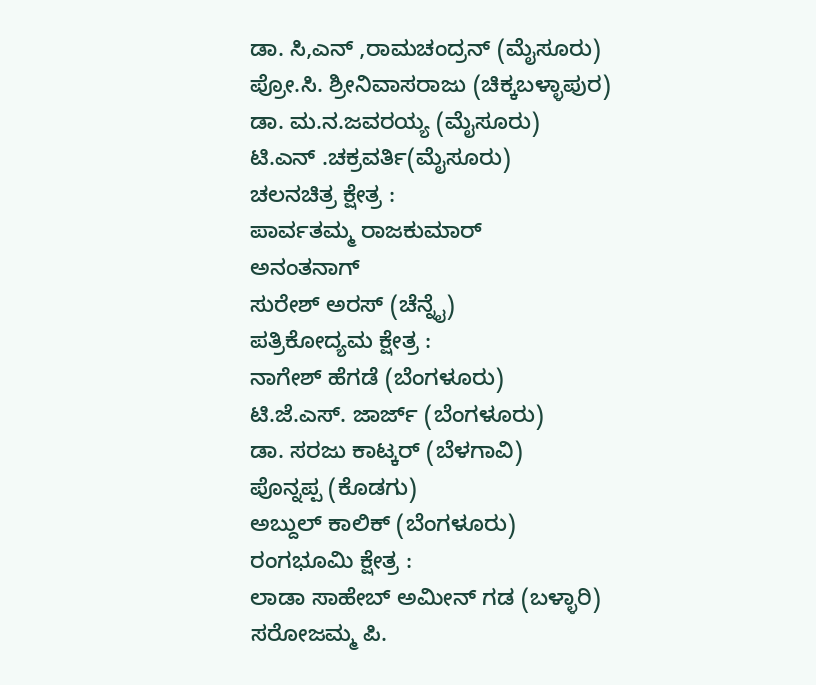ಡಾ. ಸಿ,ಎನ್ ,ರಾಮಚಂದ್ರನ್ (ಮೈಸೂರು)
ಪ್ರೋ.ಸಿ. ಶ್ರೀನಿವಾಸರಾಜು (ಚಿಕ್ಕಬಳ್ಳಾಪುರ)
ಡಾ. ಮ.ನ.ಜವರಯ್ಯ (ಮೈಸೂರು)
ಟಿ.ಎನ್ .ಚಕ್ರವರ್ತಿ(ಮೈಸೂರು)
ಚಲನಚಿತ್ರ ಕ್ಷೇತ್ರ :
ಪಾರ್ವತಮ್ಮ ರಾಜಕುಮಾರ್
ಅನಂತನಾಗ್
ಸುರೇಶ್ ಅರಸ್ (ಚೆನ್ನೈ)
ಪತ್ರಿಕೋದ್ಯಮ ಕ್ಷೇತ್ರ :
ನಾಗೇಶ್ ಹೆಗಡೆ (ಬೆಂಗಳೂರು)
ಟಿ.ಜೆ.ಎಸ್. ಜಾರ್ಜ್ (ಬೆಂಗಳೂರು)
ಡಾ. ಸರಜು ಕಾಟ್ಕರ್ (ಬೆಳಗಾವಿ)
ಪೊನ್ನಪ್ಪ (ಕೊಡಗು)
ಅಬ್ದುಲ್ ಕಾಲಿಕ್ (ಬೆಂಗಳೂರು)
ರಂಗಭೂಮಿ ಕ್ಷೇತ್ರ :
ಲಾಡಾ ಸಾಹೇಬ್ ಅಮೀನ್ ಗಡ (ಬಳ್ಳಾರಿ)
ಸರೋಜಮ್ಮ ಪಿ.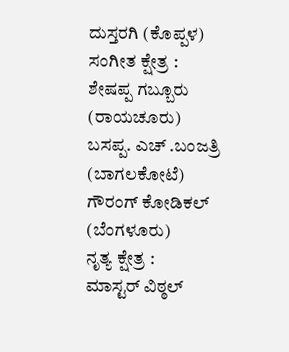ದುಸ್ತರಗಿ (ಕೊಪ್ಪಳ)
ಸಂಗೀತ ಕ್ಷೇತ್ರ :
ಶೇಷಪ್ಪ ಗಬ್ಬೂರು (ರಾಯಚೂರು)
ಬಸಪ್ಪ. ಎಚ್ .ಬಂಜತ್ರಿ (ಬಾಗಲಕೋಟೆ)
ಗೌರಂಗ್ ಕೋಡಿಕಲ್ (ಬೆಂಗಳೂರು)
ನೃತ್ಯ ಕ್ಷೇತ್ರ :
ಮಾಸ್ಟರ್ ವಿಠ್ಠಲ್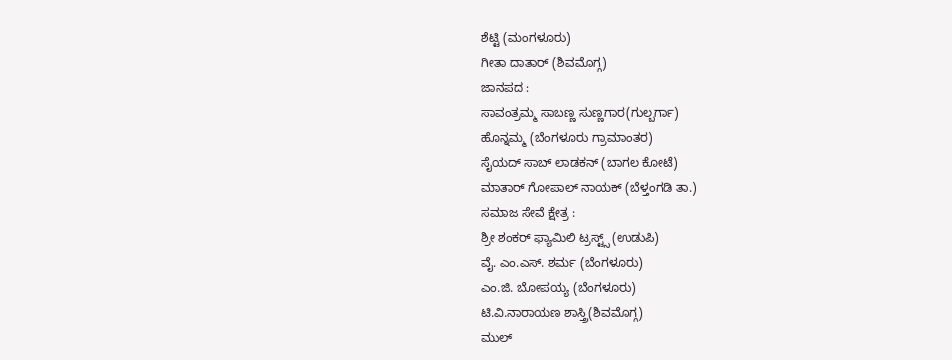ಶೆಟ್ಟಿ (ಮಂಗಳೂರು)
ಗೀತಾ ದಾತಾರ್ (ಶಿವಮೊಗ್ಗ)
ಜಾನಪದ :
ಸಾವಂತ್ರಮ್ಮ ಸಾಬಣ್ಣ ಸುಣ್ಣಗಾರ(ಗುಲ್ಬರ್ಗಾ)
ಹೊನ್ನಮ್ಮ (ಬೆಂಗಳೂರು ಗ್ರಾಮಾಂತರ)
ಸೈಯದ್ ಸಾಬ್ ಲಾಡಕನ್ (ಬಾಗಲ ಕೋಟೆ)
ಮಾತಾರ್ ಗೋಪಾಲ್ ನಾಯಕ್ (ಬೆಳ್ತಂಗಡಿ ತಾ.)
ಸಮಾಜ ಸೇವೆ ಕ್ಷೇತ್ರ :
ಶ್ರೀ ಶಂಕರ್ ಫ್ಯಾಮಿಲಿ ಟ್ರಸ್ಟ್ಸ್ (ಉಡುಪಿ)
ವೈ. ಎಂ.ಎಸ್. ಶರ್ಮ (ಬೆಂಗಳೂರು)
ಎಂ.ಜಿ. ಬೋಪಯ್ಯ (ಬೆಂಗಳೂರು)
ಟಿ.ವಿ.ನಾರಾಯಣ ಶಾಸ್ತ್ರಿ(ಶಿವಮೊಗ್ಗ)
ಮುಲ್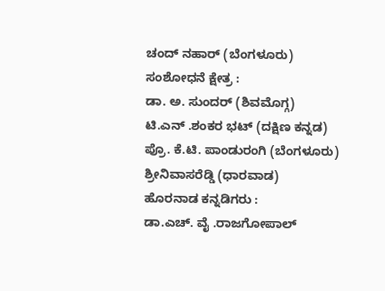ಚಂದ್ ನಹಾರ್ (ಬೆಂಗಳೂರು)
ಸಂಶೋಧನೆ ಕ್ಷೇತ್ರ :
ಡಾ. ಅ. ಸುಂದರ್ (ಶಿವಮೊಗ್ಗ)
ಟಿ.ಎನ್ .ಶಂಕರ ಭಟ್ (ದಕ್ಷಿಣ ಕನ್ನಡ)
ಪ್ರೊ. ಕೆ.ಟಿ. ಪಾಂಡುರಂಗಿ (ಬೆಂಗಳೂರು)
ಶ್ರೀನಿವಾಸರೆಡ್ಡಿ (ಧಾರವಾಡ)
ಹೊರನಾಡ ಕನ್ನಡಿಗರು :
ಡಾ.ಎಚ್. ವೈ .ರಾಜಗೋಪಾಲ್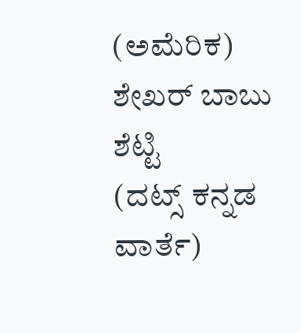(ಅಮೆರಿಕ)
ಶೇಖರ್ ಬಾಬು ಶೆಟ್ಟಿ
(ದಟ್ಸ್ ಕನ್ನಡ ವಾರ್ತೆ)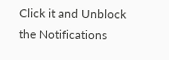Click it and Unblock the Notifications